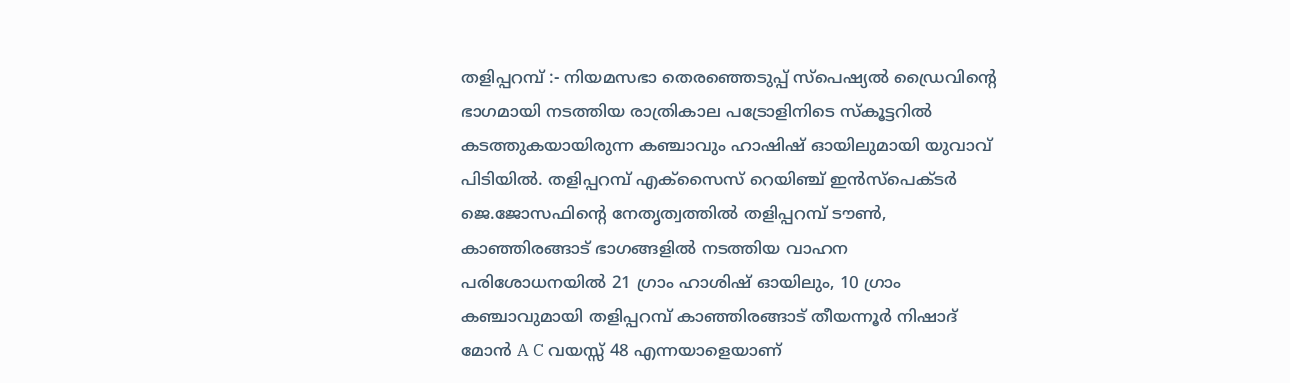തളിപ്പറമ്പ് :- നിയമസഭാ തെരഞ്ഞെടുപ്പ് സ്പെഷ്യൽ ഡ്രൈവിൻ്റെ ഭാഗമായി നടത്തിയ രാത്രികാല പട്രോളിനിടെ സ്കൂട്ടറിൽ കടത്തുകയായിരുന്ന കഞ്ചാവും ഹാഷിഷ് ഓയിലുമായി യുവാവ് പിടിയിൽ. തളിപ്പറമ്പ് എക്സൈസ് റെയിഞ്ച് ഇൻസ്പെക്ടർ ജെ.ജോസഫിൻ്റെ നേതൃത്വത്തിൽ തളിപ്പറമ്പ് ടൗൺ, കാഞ്ഞിരങ്ങാട് ഭാഗങ്ങളിൽ നടത്തിയ വാഹന പരിശോധനയിൽ 21 ഗ്രാം ഹാശിഷ് ഓയിലും, 10 ഗ്രാം കഞ്ചാവുമായി തളിപ്പറമ്പ് കാഞ്ഞിരങ്ങാട് തീയന്നൂർ നിഷാദ് മോൻ A C വയസ്സ് 48 എന്നയാളെയാണ്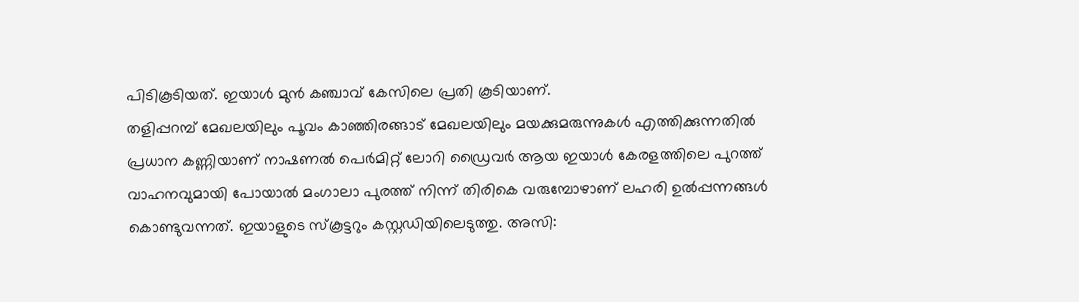പിടികൂടിയത്. ഇയാൾ മുൻ കഞ്ചാവ് കേസിലെ പ്രതി കൂടിയാണ്.
തളിപ്പറമ്പ് മേഖലയിലും പൂവം കാഞ്ഞിരങ്ങാട് മേഖലയിലും മയക്കുമരുന്നുകൾ എത്തിക്കുന്നതിൽ പ്രധാന കണ്ണിയാണ് നാഷണൽ പെർമിറ്റ് ലോറി ഡ്രൈവർ ആയ ഇയാൾ കേരളത്തിലെ പുറത്ത് വാഹനവുമായി പോയാൽ മംഗാലാ പുരത്ത് നിന്ന് തിരികെ വരുമ്പോഴാണ് ലഹരി ഉൽപ്പന്നങ്ങൾ കൊണ്ടുവന്നത്. ഇയാളുടെ സ്കൂട്ടറും കസ്റ്റഡിയിലെടുത്തു. അസി: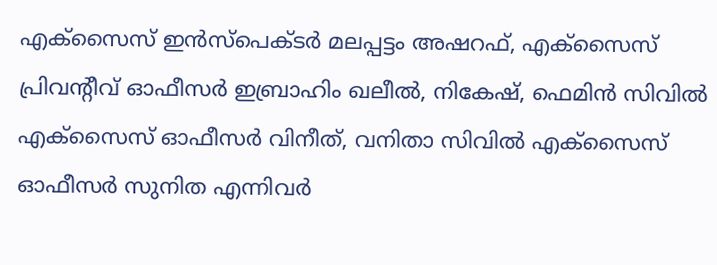എക്സൈസ് ഇൻസ്പെക്ടർ മലപ്പട്ടം അഷറഫ്, എക്സൈസ് പ്രിവന്റീവ് ഓഫീസർ ഇബ്രാഹിം ഖലീൽ, നികേഷ്, ഫെമിൻ സിവിൽ എക്സൈസ് ഓഫീസർ വിനീത്, വനിതാ സിവിൽ എക്സൈസ് ഓഫീസർ സുനിത എന്നിവർ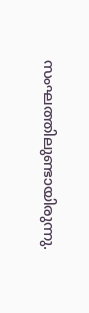സംഘത്തിലുണ്ടായിരുന്നു.